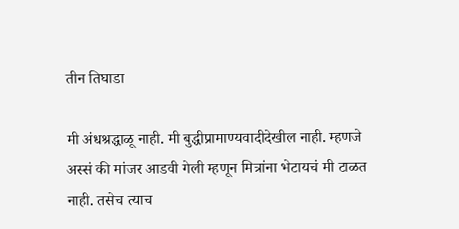तीन तिघाडा

मी अंधश्रद्धाळू नाही. मी बुद्धीप्रामाण्यवादीदेखील नाही. म्हणजे अस्सं की मांजर आडवी गेली म्हणून मित्रांना भेटायचं मी टाळत नाही. तसेच त्याच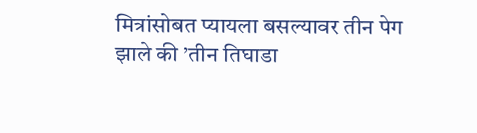मित्रांसोबत प्यायला बसल्यावर तीन पेग झाले की ’तीन तिघाडा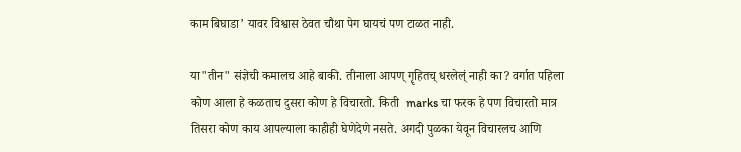काम बिघाडा’ यावर विश्वास ठेवत चौथा पेग घायचं पण टाळत नाही.

या"तीन" संज्ञेची कमालच आहे बाकी. तीनाला आपण् गॄहितच् धरलेल्ं नाही का? वर्गात पहिला कोण आला हे कळताच दुसरा कोण हे विचारतो. किती  marks चा फरक हे पण विचारतो मात्र तिसरा कोण काय आपल्याला काहीही घेणेदेणे नसते. अगदी पुळका येवून विचारलच आणि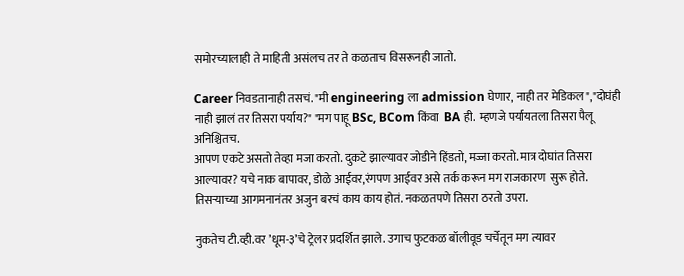समोरच्यालाही ते माहिती असंलच तर ते कळताच विसरूनही जातो.

Career निवडतानाही तसचं. "मी engineering ला admission घेणार, नाही तर मेडिकल","दोघंही नाही झालं तर तिसरा पर्याय?" "मग पाहू BSc, BCom किंवा  BA ही.  म्हणजे पर्यायतला तिसरा पैलू अनिश्चितच.
आपण एकटे असतो तेव्हा मजा करतो. दुकटे झाल्यावर जोडीने हिंडतो, मज्जा करतो. मात्र दोघांत तिसरा आल्यावर? यचे नाक बापावर, डोळे आईवर,रंगपण आईवर असे तर्क करून मग राजकारण  सुरू होते. तिसर्‍याच्या आगमनानंतर अजुन बरचं काय काय होतं. नकळतपणे तिसरा ठरतो उपरा.

नुकतेच टी.व्ही.वर ’धूम-३’चे ट्रेलर प्रदर्शित झाले. उगाच फुटकळ बॉलीवूड चर्चेतून मग त्यावर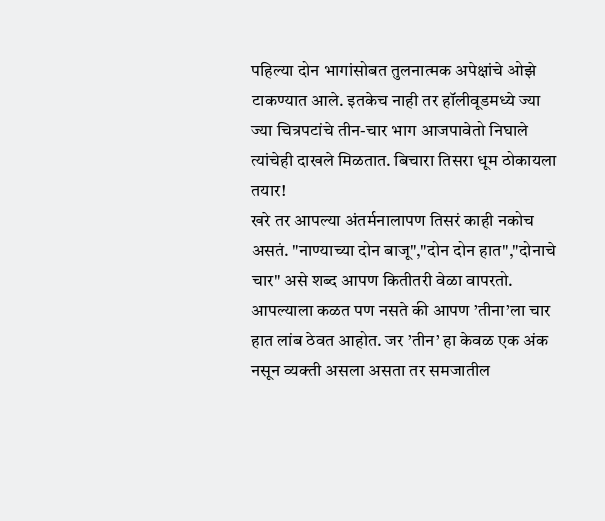पहिल्या दोन भागांसोबत तुलनात्मक अपेक्षांचे ओझे टाकण्यात आले. इतकेच नाही तर हॉलीवूडमध्ये ज्या ज्या चित्रपटांचे तीन-चार भाग आजपावेतो निघाले त्यांचेही दाखले मिळतात. बिचारा तिसरा धूम ठोकायला तयार!
खरे तर आपल्या अंतर्मनालापण तिसरं काही नकोच असतं. "नाण्याच्या दोन बाजू","दोन दोन हात","दोनाचे चार" असे शब्द आपण कितीतरी वेळा वापरतो. आपल्याला कळत पण नसते की आपण ’तीना’ला चार हात लांब ठेवत आहोत. जर ’तीन’ हा केवळ एक अंक नसून व्यक्ती असला असता तर समजातील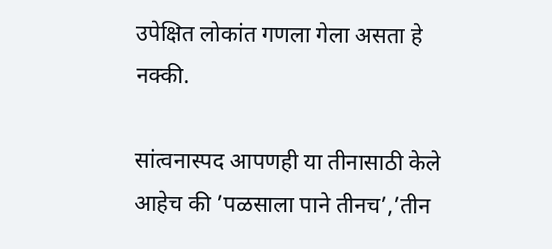उपेक्षित लोकांत गणला गेला असता हे नक्की.

सांत्वनास्पद आपणही या तीनासाठी केले आहेच की ’पळसाला पाने तीनच’,’तीन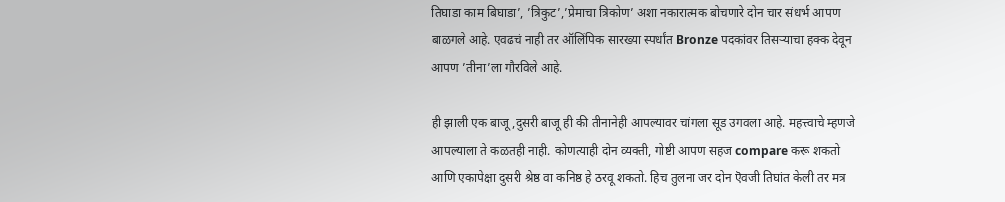तिघाडा काम बिघाडा’, ’त्रिकुट’,’प्रेमाचा त्रिकोण’ अशा नकारात्मक बोचणारे दोन चार संधर्भ आपण बाळगले आहे. एवढचं नाही तर ऑलिंपिक सारख्या स्पर्धांत Bronze पदकांवर तिसर्‍याचा हक्क देवून आपण ’तीना’ला गौरविले आहे.

ही झाली एक बाजू,दुसरी बाजू ही की तीनानेही आपल्यावर चांगला सूड उगवला आहे. महत्त्वाचे म्हणजे आपल्याला ते कळतही नाही. कोणत्याही दोन व्यक्ती, गोष्टी आपण सहज compare करू शकतो आणि एकापेक्षा दुसरी श्रेष्ठ वा कनिष्ठ हे ठरवू शकतो. हिच तुलना जर दोन ऎवजी तिघांत केली तर मत्र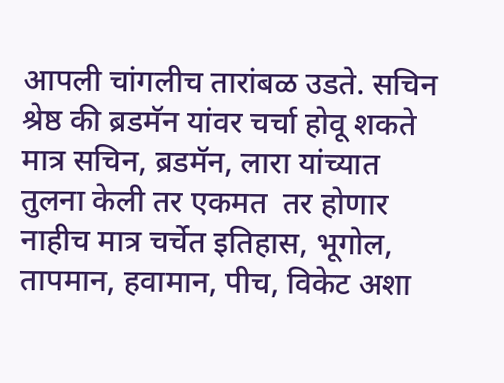आपली चांगलीच तारांबळ उडते. सचिन श्रेष्ठ की ब्रडमॅन यांवर चर्चा होवू शकते मात्र सचिन, ब्रडमॅन, लारा यांच्यात तुलना केली तर एकमत  तर होणार नाहीच मात्र चर्चेत इतिहास, भूगोल, तापमान, हवामान, पीच, विकेट अशा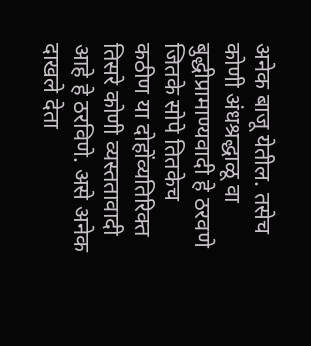अनेक बाजू येतील. तसेच कोणी अंधश्रद्धाळू वा बुद्धीप्रामाण्यवादी हे ठरवणे जितके सोपे तितकेच कठीण या दोहोंव्यतिरिक्त तिसरे कोणी व्यस्ततावादी आहे हे ठरविणे. असे अनेक दाखले देता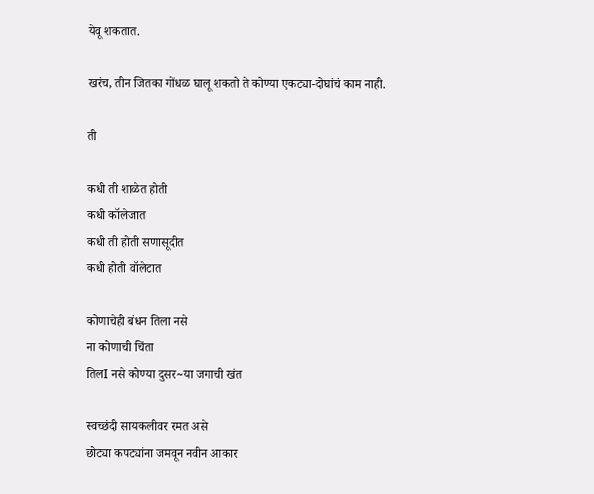येवू शकतात.

खरंच, तीन जितका गोंधळ घालू शकतो ते कोण्या एकट्या-दोघांचं काम नाही.

ती

कधी ती शाळेत होती
कधी कॉलेजात
कधी ती होती सणासूदीत
कधी होती वॉलेटात

कोणाचेही बंधन तिला नसे
ना कोणाची चिंता
तिलI नसे कोण्या दुसर~या जगाची खंत

स्वच्छंदी सायकलीवर रमत असे
छोट्या कपट्यांना जमवून नवीन आकार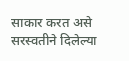साकार करत असे
सरस्वतीने दिलेल्या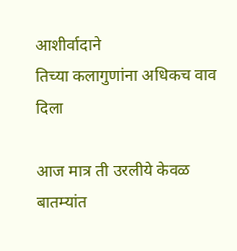आशीर्वादाने
तिच्या कलागुणांना अधिकच वाव दिला

आज मात्र ती उरलीये केवळ बातम्यांत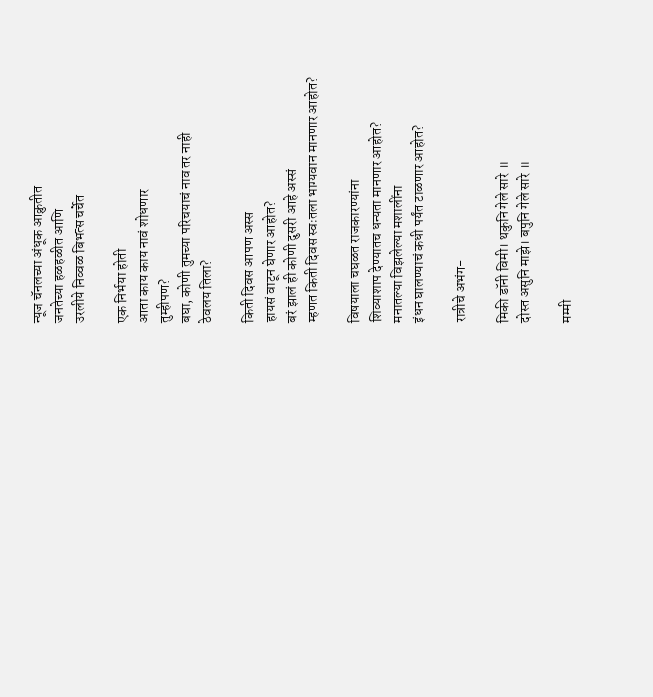न्यूज चॅनलच्या अंधूक आक्रुतीत
जनतेच्या हळहळीत आणि
उरलीये निव्वळ बिभत्स चर्चेत

एक निर्भया होती
आता काय काय नावं शोधणार
तुम्हीपण?
बघा, कोणी तुमच्या परिचयाचं नाव तर नाही
ठेवलय तिला?

किती दिवस आपण अस्स
हायसं वाटून घेणार आहोत?
बरं झालं ही कोणी दुसरी आहे अस्सं
म्हणत किती दिवस स्वःतला भाग्यवान मानणार आहोत?

विषयाला चघळत राजकारण्यांना
शिव्याशाप देण्यातच धन्यता मानणार आहोत?
मनातल्या विझलेल्या मशालींना
इंधन घालण्याचं कधी पर्यंत टाळणार आहोत?

रात्रीचे अभंग-

मिकी डॉनी विमी। थकुनि गेले सारे ॥
दोस्त असुनि माझे। बपुनि गेले सारे ॥

मम्मी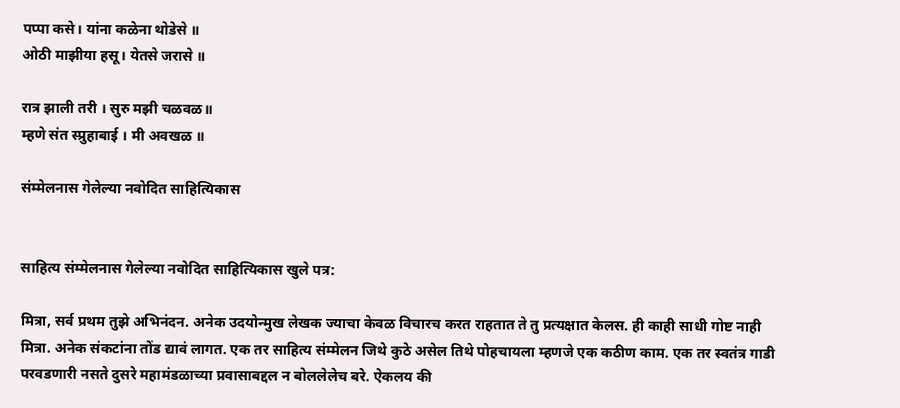पप्पा कसे। यांना कळेना थोडेसे ॥
ओठी माझीया हसू। येतसे जरासे ॥

रात्र झाली तरी । सुरु मझी चळवळ॥
म्हणे संत स्प्रुहाबाई । मी अवखळ ॥

संम्मेलनास गेलेल्या नवोदित साहित्यिकास


साहित्य संम्मेलनास गेलेल्या नवोदित साहित्यिकास खुले पत्र:

मित्रा, सर्व प्रथम तुझे अभिनंदन. अनेक उदयोन्मुख लेखक ज्याचा केवळ विचारच करत राहतात ते तु प्रत्यक्षात केलस. ही काही साधी गोष्ट नाही मित्रा. अनेक संकटांना तोंड द्यावं लागत. एक तर साहित्य संम्मेलन जिथे कुठे असेल तिथे पोहचायला म्हणजे एक कठीण काम. एक तर स्वतंत्र गाडी परवडणारी नसते दुसरे महामंडळाच्या प्रवासाबद्दल न बोललेलेच बरे. ऐकलय की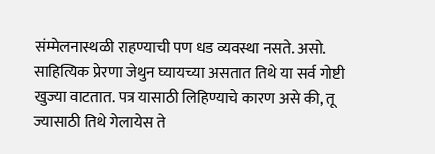संम्मेलनास्थळी राहण्याची पण धड व्यवस्था नसते. असो. साहित्यिक प्रेरणा जेथुन घ्यायच्या असतात तिथे या सर्व गोष्टी खुज्या वाटतात. पत्र यासाठी लिहिण्याचे कारण असे की, तू ज्यासाठी तिथे गेलायेस ते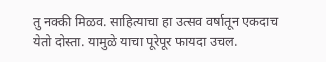तु नक्की मिळव. साहित्याचा हा उत्सव वर्षातून एकदाच येतो दोस्ता. यामुळे याचा पूरेपूर फायदा उचल.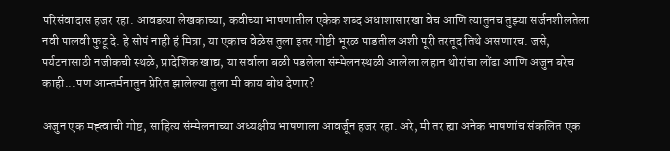परिसंवादास हजर रहा. आवडत्या लेखकाच्या, कवीच्या भाषणातील एकेक शब्द अधाशासारखा वेच आणि त्यातुनच तुझ्या सर्जनशीलतेला नवी पालवी फुटू दे. हे सोपं नाही हं मित्रा, या एकाच वेळेस तुला इतर गोष्टी भूरळ पाडतील अशी पूरी तरतूद तिथे असणारच. जसे, पर्यटनासाठी नजीकची स्थळे, प्रादेशिक खाद्य, या सर्वाला बळी पडलेला संम्मेलनस्थळी आलेला लहान थोरांचा लोंढा आणि अजुन बरेच काही...पण आन्तर्मनातुन प्रेरित झालेल्या तुला मी काय बोध देणार?

अजुन एक मह्त्वाची गोष्ट, साहित्य संम्मेलनाच्या अध्यक्षीय भाषणाला आवर्जून हजर रहा. अरे, मी तर ह्या अनेक भाषणांच संकलित एक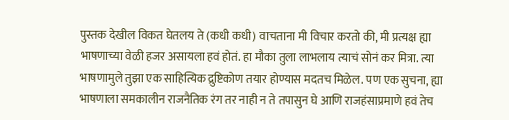पुस्तक देखील विकत घेतलय ते (कधी कधी) वाचताना मी विचार करतो की, मी प्रत्यक्ष ह्या भाषणाच्या वेळी हजर असायला हवं होतं. हा मौका तुला लाभलाय त्याचं सोनं कर मित्रा. त्या भाषणामुले तुझा एक साहित्यिक द्रुष्टिकोण तयार होण्यास मदतच मिळेल. पण एक सुचना, ह्या भाषणाला समकालीन राजनैतिक रंग तर नाही न ते तपासुन घे आणि राजहंसाप्रमाणे हवं तेच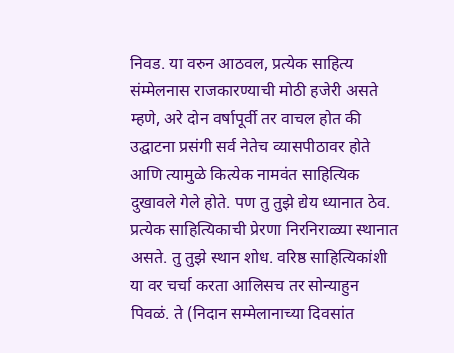निवड. या वरुन आठवल, प्रत्येक साहित्य संम्मेलनास राजकारण्याची मोठी हजेरी असते म्हणे, अरे दोन वर्षापूर्वी तर वाचल होत की उद्घाटना प्रसंगी सर्व नेतेच व्यासपीठावर होते आणि त्यामुळे कित्येक नामवंत साहित्यिक दुखावले गेले होते. पण तु तुझे द्येय ध्यानात ठेव. प्रत्येक साहित्यिकाची प्रेरणा निरनिराळ्या स्थानात असते. तु तुझे स्थान शोध. वरिष्ठ साहित्यिकांशी या वर चर्चा करता आलिसच तर सोन्याहुन पिवळं. ते (निदान सम्मेलानाच्या दिवसांत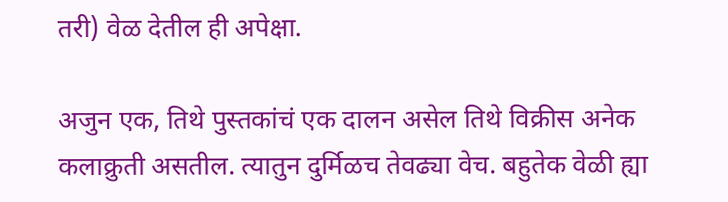तरी) वेळ देतील ही अपेक्षा.

अजुन एक, तिथे पुस्तकांचं एक दालन असेल तिथे विक्रीस अनेक कलाक्रुती असतील. त्यातुन दुर्मिळच तेवढ्या वेच. बहुतेक वेळी ह्या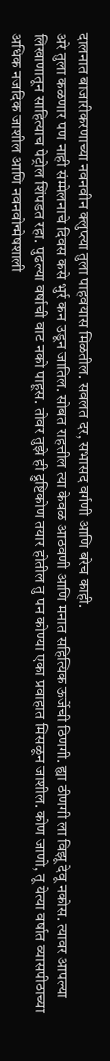दालनात बाजारीकरणाच्या नवनवीन क्लुप्त्या तुला पाहवयास मिळतील. सवलत दर, सभासद वर्गणी आणि बरेच काही.
अरे तुला कळणार पण नाही संम्मेलनाचे दिवस कसे भुर्र कन उडून जातिल. सोबत राहत्तील त्या केवळ आठवणी आणि मनात सहित्यिक ऊर्जेची ठिणगी. ह्या ठीणगी ला विझू देवू नकोस. त्यावर आपल्या लिखाणातून साहित्याच पेट्रोल शिंपडत रहा. पुढल्या वर्षाची वाट नको पाहूस. तोवर तुझे ही द्रुष्टिकोण तयार होतील तु पन कोण्या एका प्रवाहात मिसळून जाशील. कोण जाणो, तू येत्या वर्षात व्यासपीठाच्या अधिक नजदिक जाशील आणि नवनवोन्मेषशाली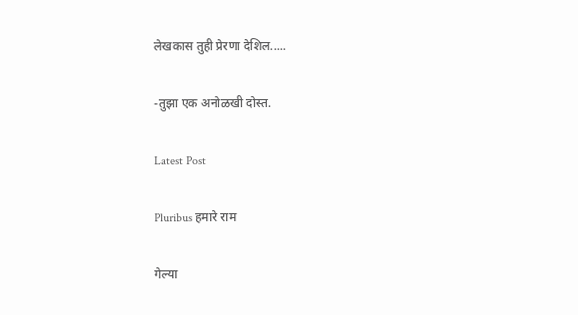लेखकास तुही प्रेरणा देशिल.....

-तुझा एक अनोळखी दोस्त.

Latest Post

Pluribus हमारे राम

गेल्या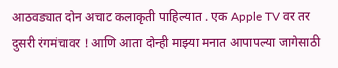आठवड्यात दोन अचाट कलाकृती पाहिल्यात . एक Apple TV वर तर दुसरी रंगमंचावर ! आणि आता दोन्ही माझ्या मनात आपापल्या जागेसाठी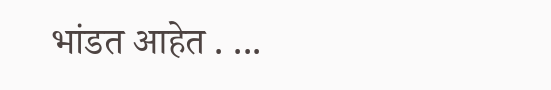भांडत आहेत . ...